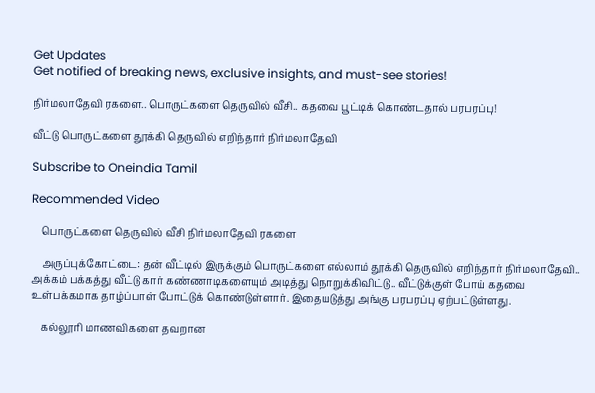Get Updates
Get notified of breaking news, exclusive insights, and must-see stories!

நிர்மலாதேவி ரகளை.. பொருட்களை தெருவில் வீசி.. கதவை பூட்டிக் கொண்டதால் பரபரப்பு!

வீட்டு பொருட்களை தூக்கி தெருவில் எறிந்தார் நிர்மலாதேவி

Subscribe to Oneindia Tamil

Recommended Video

    பொருட்களை தெருவில் வீசி நிர்மலாதேவி ரகளை

    அருப்புக்கோட்டை: தன் வீட்டில் இருக்கும் பொருட்களை எல்லாம் தூக்கி தெருவில் எறிந்தார் நிர்மலாதேவி.. அக்கம் பக்கத்து வீட்டு கார் கண்ணாடிகளையும் அடித்து நொறுக்கிவிட்டு.. வீட்டுக்குள் போய் கதவை உள்பக்கமாக தாழ்ப்பாள் போட்டுக் கொண்டுள்ளார். இதையடுத்து அங்கு பரபரப்பு ஏற்பட்டுள்ளது.

    கல்லூரி மாணவிகளை தவறான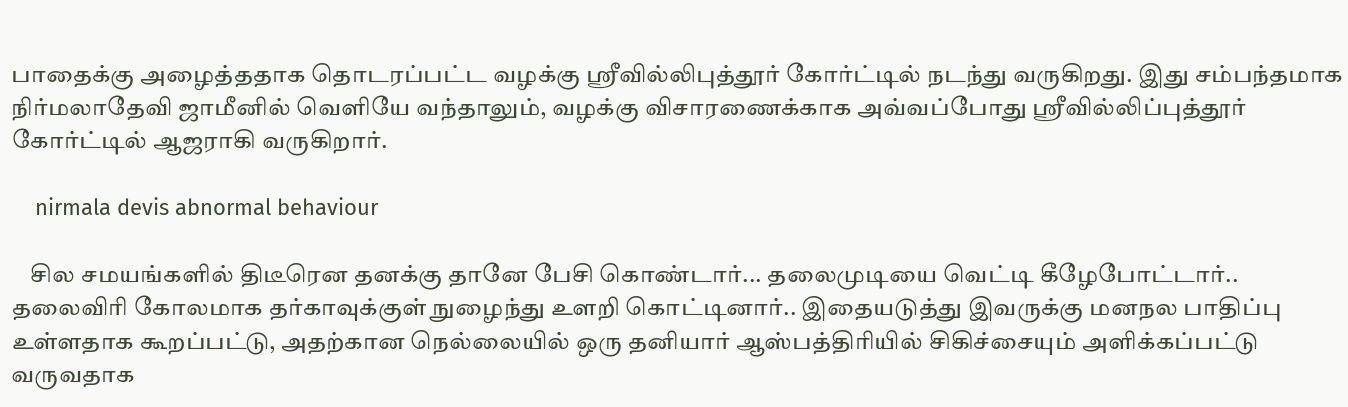பாதைக்கு அழைத்ததாக தொடரப்பட்ட வழக்கு ஸ்ரீவில்லிபுத்தூர் கோர்ட்டில் நடந்து வருகிறது. இது சம்பந்தமாக நிர்மலாதேவி ஜாமீனில் வெளியே வந்தாலும், வழக்கு விசாரணைக்காக அவ்வப்போது ஸ்ரீவில்லிப்புத்தூர் கோர்ட்டில் ஆஜராகி வருகிறார்.

    nirmala devis abnormal behaviour

    சில சமயங்களில் திடீரென தனக்கு தானே பேசி கொண்டார்... தலைமுடியை வெட்டி கீழேபோட்டார்.. தலைவிரி கோலமாக தர்காவுக்குள் நுழைந்து உளறி கொட்டினார்.. இதையடுத்து இவருக்கு மனநல பாதிப்பு உள்ளதாக கூறப்பட்டு, அதற்கான நெல்லையில் ஒரு தனியார் ஆஸ்பத்திரியில் சிகிச்சையும் அளிக்கப்பட்டு வருவதாக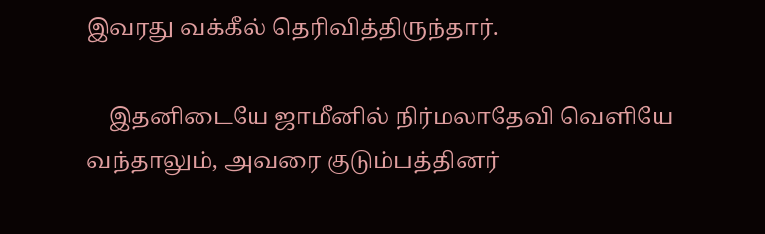இவரது வக்கீல் தெரிவித்திருந்தார்.

    இதனிடையே ஜாமீனில் நிர்மலாதேவி வெளியே வந்தாலும், அவரை குடும்பத்தினர்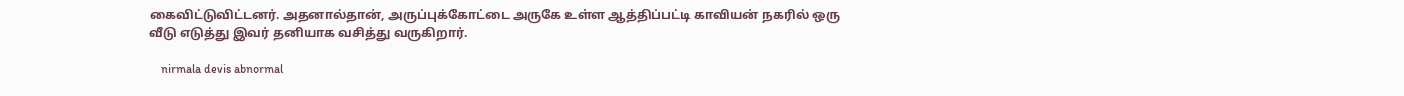கைவிட்டுவிட்டனர். அதனால்தான், அருப்புக்கோட்டை அருகே உள்ள ஆத்திப்பட்டி காவியன் நகரில் ஒரு வீடு எடுத்து இவர் தனியாக வசித்து வருகிறார்.

    nirmala devis abnormal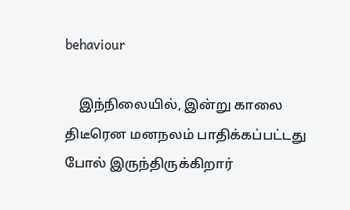behaviour

    இந்நிலையில், இன்று காலை திடீரென மனநலம் பாதிக்கப்பட்டது போல் இருந்திருக்கிறார்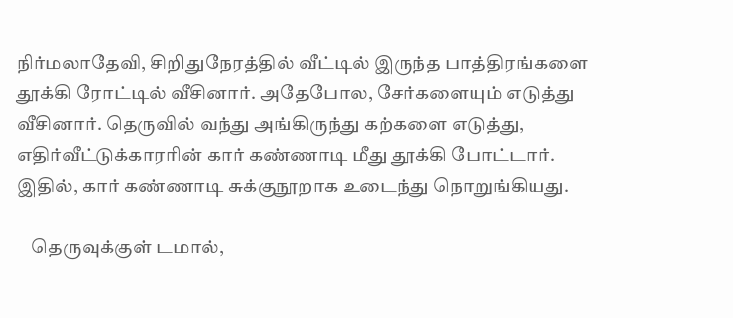நிர்மலாதேவி, சிறிதுநேரத்தில் வீட்டில் இருந்த பாத்திரங்களை தூக்கி ரோட்டில் வீசினார். அதேபோல, சேர்களையும் எடுத்து வீசினார். தெருவில் வந்து அங்கிருந்து கற்களை எடுத்து, எதிர்வீட்டுக்காரரின் கார் கண்ணாடி மீது தூக்கி போட்டார். இதில், கார் கண்ணாடி சுக்குநூறாக உடைந்து நொறுங்கியது.

    தெருவுக்குள் டமால்,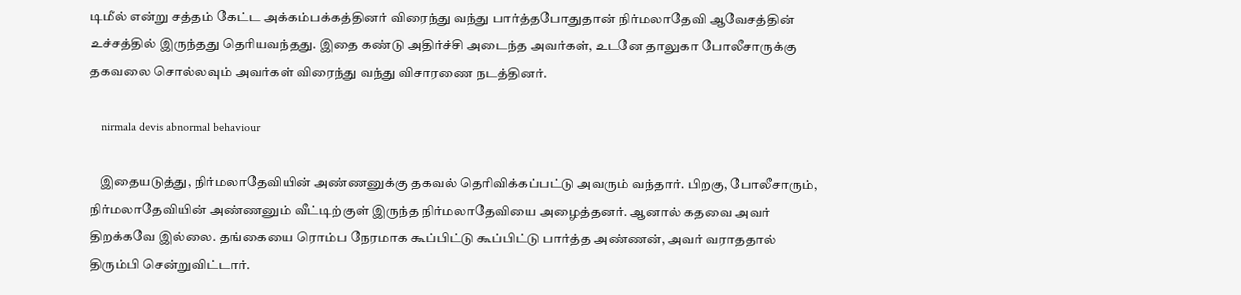டிமீல் என்று சத்தம் கேட்ட அக்கம்பக்கத்தினர் விரைந்து வந்து பார்த்தபோதுதான் நிர்மலாதேவி ஆவேசத்தின் உச்சத்தில் இருந்தது தெரியவந்தது. இதை கண்டு அதிர்ச்சி அடைந்த அவர்கள், உடனே தாலுகா போலீசாருக்கு தகவலை சொல்லவும் அவர்கள் விரைந்து வந்து விசாரணை நடத்தினர்.

    nirmala devis abnormal behaviour

    இதையடுத்து, நிர்மலாதேவியின் அண்ணனுக்கு தகவல் தெரிவிக்கப்பட்டு அவரும் வந்தார். பிறகு, போலீசாரும், நிர்மலாதேவியின் அண்ணனும் வீட்டிற்குள் இருந்த நிர்மலாதேவியை அழைத்தனர். ஆனால் கதவை அவர் திறக்கவே இல்லை. தங்கையை ரொம்ப நேரமாக கூப்பிட்டு கூப்பிட்டு பார்த்த அண்ணன், அவர் வராததால் திரும்பி சென்றுவிட்டார்.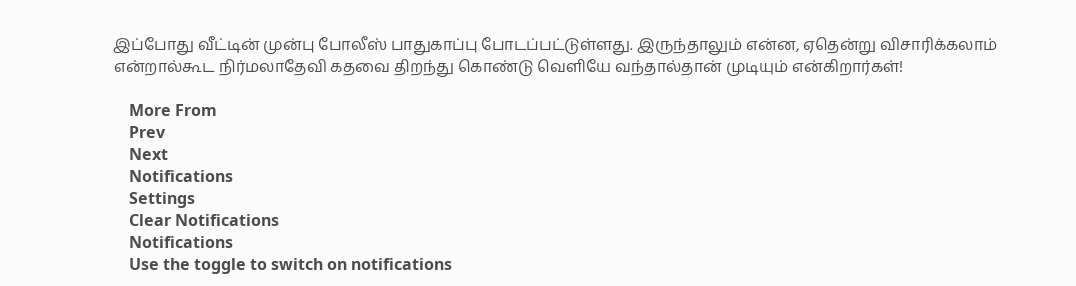இப்போது வீட்டின் முன்பு போலீஸ் பாதுகாப்பு போடப்பட்டுள்ளது. இருந்தாலும் என்ன, ஏதென்று விசாரிக்கலாம் என்றால்கூட நிர்மலாதேவி கதவை திறந்து கொண்டு வெளியே வந்தால்தான் முடியும் என்கிறார்கள்!

    More From
    Prev
    Next
    Notifications
    Settings
    Clear Notifications
    Notifications
    Use the toggle to switch on notifications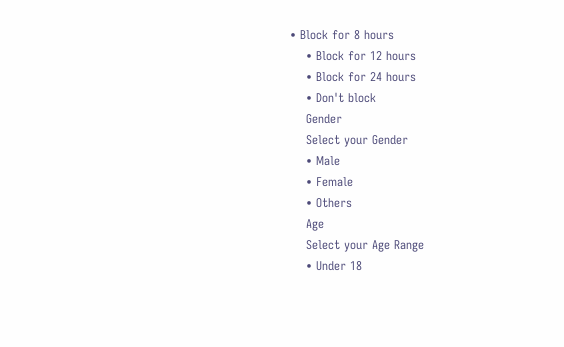• Block for 8 hours
    • Block for 12 hours
    • Block for 24 hours
    • Don't block
    Gender
    Select your Gender
    • Male
    • Female
    • Others
    Age
    Select your Age Range
    • Under 18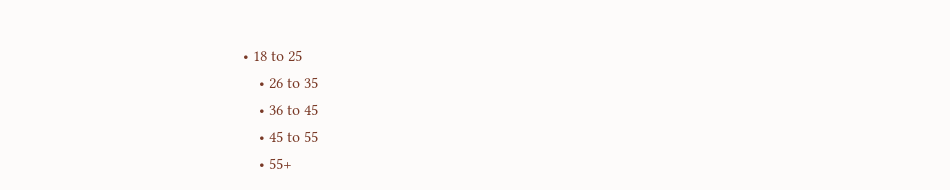• 18 to 25
    • 26 to 35
    • 36 to 45
    • 45 to 55
    • 55+